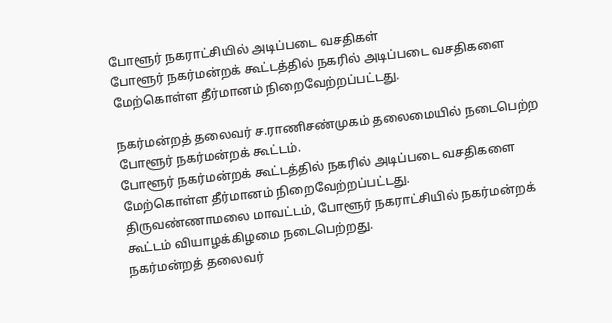போளூர் நகராட்சியில் அடிப்படை வசதிகள்
போளூர் நகர்மன்றக் கூட்டத்தில் நகரில் அடிப்படை வசதிகளை மேற்கொள்ள தீர்மானம் நிறைவேற்றப்பட்டது.

நகர்மன்றத் தலைவர் ச.ராணிசண்முகம் தலைமையில் நடைபெற்ற போளூர் நகர்மன்றக் கூட்டம்.
போளூர் நகர்மன்றக் கூட்டத்தில் நகரில் அடிப்படை வசதிகளை மேற்கொள்ள தீர்மானம் நிறைவேற்றப்பட்டது.
திருவண்ணாமலை மாவட்டம், போளூர் நகராட்சியில் நகர்மன்றக் கூட்டம் வியாழக்கிழமை நடைபெற்றது.
நகர்மன்றத் தலைவர்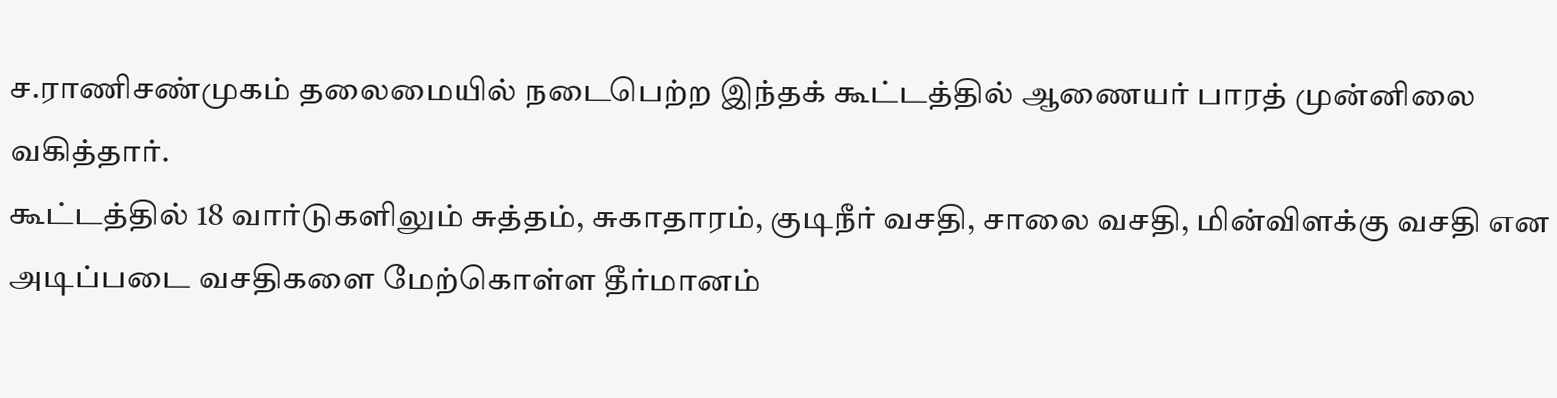ச.ராணிசண்முகம் தலைமையில் நடைபெற்ற இந்தக் கூட்டத்தில் ஆணையர் பாரத் முன்னிலை வகித்தார்.
கூட்டத்தில் 18 வார்டுகளிலும் சுத்தம், சுகாதாரம், குடிநீர் வசதி, சாலை வசதி, மின்விளக்கு வசதி என அடிப்படை வசதிகளை மேற்கொள்ள தீர்மானம்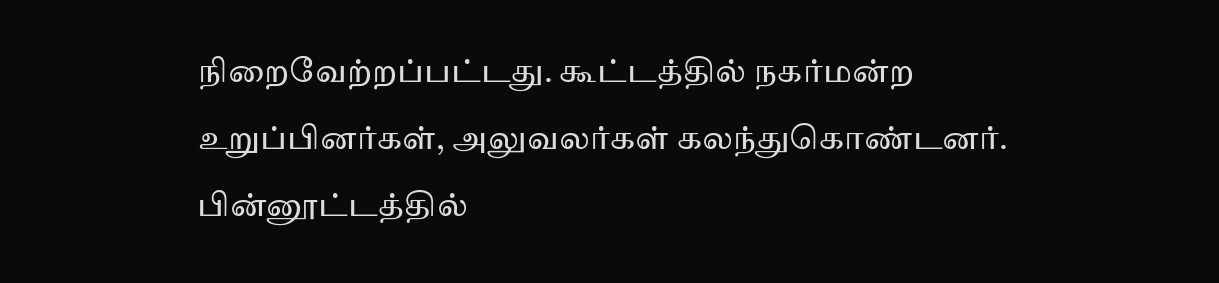நிறைவேற்றப்பட்டது. கூட்டத்தில் நகர்மன்ற உறுப்பினர்கள், அலுவலர்கள் கலந்துகொண்டனர்.
பின்னூட்டத்தில்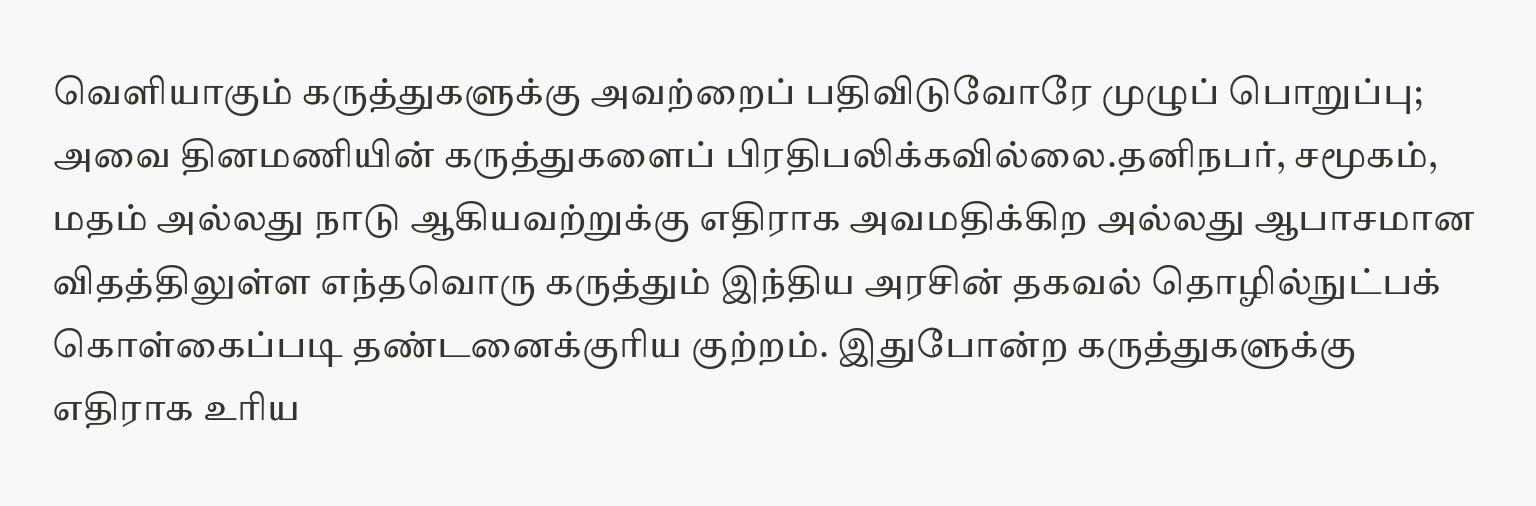வெளியாகும் கருத்துகளுக்கு அவற்றைப் பதிவிடுவோரே முழுப் பொறுப்பு; அவை தினமணியின் கருத்துகளைப் பிரதிபலிக்கவில்லை.தனிநபர், சமூகம், மதம் அல்லது நாடு ஆகியவற்றுக்கு எதிராக அவமதிக்கிற அல்லது ஆபாசமான விதத்திலுள்ள எந்தவொரு கருத்தும் இந்திய அரசின் தகவல் தொழில்நுட்பக் கொள்கைப்படி தண்டனைக்குரிய குற்றம். இதுபோன்ற கருத்துகளுக்கு எதிராக உரிய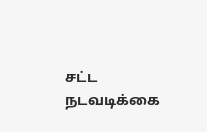சட்ட நடவடிக்கை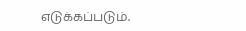எடுக்கப்படும்.